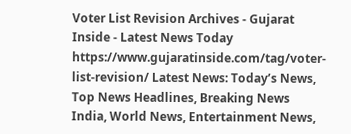Voter List Revision Archives - Gujarat Inside - Latest News Today https://www.gujaratinside.com/tag/voter-list-revision/ Latest News: Today’s News, Top News Headlines, Breaking News India, World News, Entertainment News,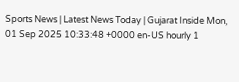Sports News | Latest News Today | Gujarat Inside Mon, 01 Sep 2025 10:33:48 +0000 en-US hourly 1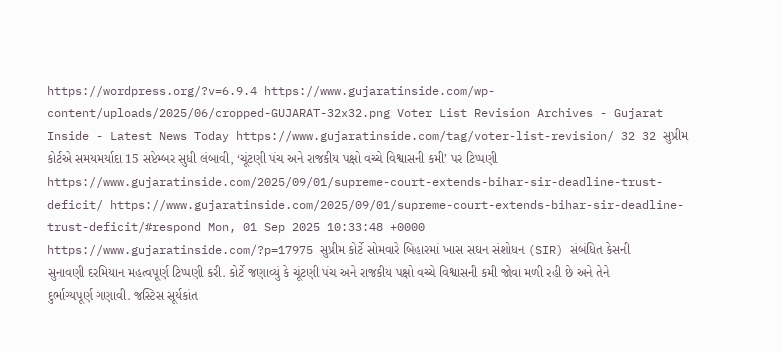https://wordpress.org/?v=6.9.4 https://www.gujaratinside.com/wp-content/uploads/2025/06/cropped-GUJARAT-32x32.png Voter List Revision Archives - Gujarat Inside - Latest News Today https://www.gujaratinside.com/tag/voter-list-revision/ 32 32 સુપ્રીમ કોર્ટએ સમયમર્યાદા 15 સપ્ટેમ્બર સુધી લંબાવી, ‘ચૂંટણી પંચ અને રાજકીય પક્ષો વચ્ચે વિશ્વાસની કમી’ પર ટિપ્પણી https://www.gujaratinside.com/2025/09/01/supreme-court-extends-bihar-sir-deadline-trust-deficit/ https://www.gujaratinside.com/2025/09/01/supreme-court-extends-bihar-sir-deadline-trust-deficit/#respond Mon, 01 Sep 2025 10:33:48 +0000 https://www.gujaratinside.com/?p=17975 સુપ્રીમ કોર્ટે સોમવારે બિહારમાં ખાસ સઘન સંશોધન (SIR) સંબંધિત કેસની સુનાવણી દરમિયાન મહત્વપૂર્ણ ટિપ્પણી કરી. કોર્ટે જણાવ્યું કે ચૂંટણી પંચ અને રાજકીય પક્ષો વચ્ચે વિશ્વાસની કમી જોવા મળી રહી છે અને તેને દુર્ભાગ્યપૂર્ણ ગણાવી. જસ્ટિસ સૂર્યકાંત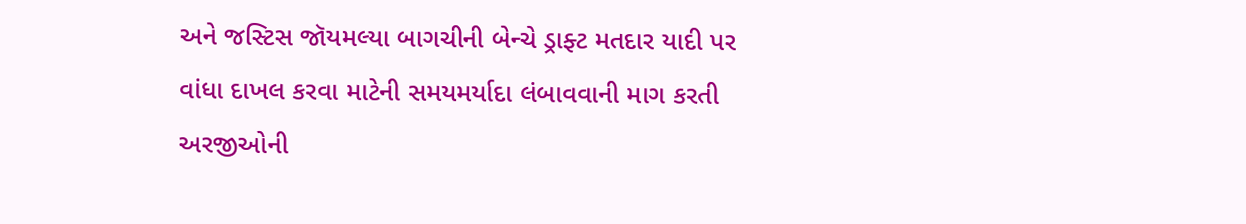અને જસ્ટિસ જૉયમલ્યા બાગચીની બેન્ચે ડ્રાફ્ટ મતદાર યાદી પર વાંધા દાખલ કરવા માટેની સમયમર્યાદા લંબાવવાની માગ કરતી અરજીઓની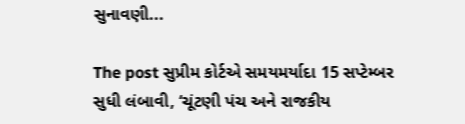સુનાવણી...

The post સુપ્રીમ કોર્ટએ સમયમર્યાદા 15 સપ્ટેમ્બર સુધી લંબાવી, ‘ચૂંટણી પંચ અને રાજકીય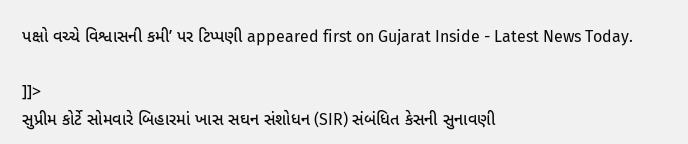પક્ષો વચ્ચે વિશ્વાસની કમી’ પર ટિપ્પણી appeared first on Gujarat Inside - Latest News Today.

]]>
સુપ્રીમ કોર્ટે સોમવારે બિહારમાં ખાસ સઘન સંશોધન (SIR) સંબંધિત કેસની સુનાવણી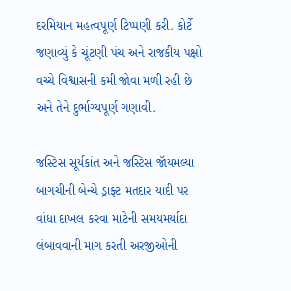દરમિયાન મહત્વપૂર્ણ ટિપ્પણી કરી. કોર્ટે જણાવ્યું કે ચૂંટણી પંચ અને રાજકીય પક્ષો વચ્ચે વિશ્વાસની કમી જોવા મળી રહી છે અને તેને દુર્ભાગ્યપૂર્ણ ગણાવી.

જસ્ટિસ સૂર્યકાંત અને જસ્ટિસ જૉયમલ્યા બાગચીની બેન્ચે ડ્રાફ્ટ મતદાર યાદી પર વાંધા દાખલ કરવા માટેની સમયમર્યાદા લંબાવવાની માગ કરતી અરજીઓની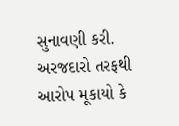સુનાવણી કરી. અરજદારો તરફથી આરોપ મૂકાયો કે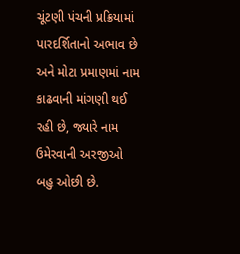ચૂંટણી પંચની પ્રક્રિયામાં પારદર્શિતાનો અભાવ છે અને મોટા પ્રમાણમાં નામ કાઢવાની માંગણી થઈ રહી છે, જ્યારે નામ ઉમેરવાની અરજીઓ બહુ ઓછી છે.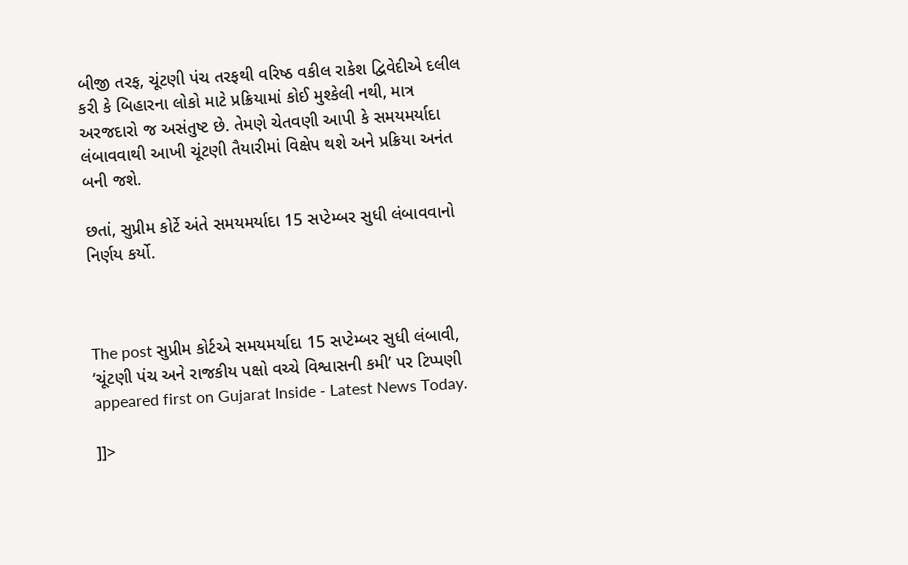બીજી તરફ, ચૂંટણી પંચ તરફથી વરિષ્ઠ વકીલ રાકેશ દ્વિવેદીએ દલીલ કરી કે બિહારના લોકો માટે પ્રક્રિયામાં કોઈ મુશ્કેલી નથી, માત્ર અરજદારો જ અસંતુષ્ટ છે. તેમણે ચેતવણી આપી કે સમયમર્યાદા લંબાવવાથી આખી ચૂંટણી તૈયારીમાં વિક્ષેપ થશે અને પ્રક્રિયા અનંત બની જશે.

છતાં, સુપ્રીમ કોર્ટે અંતે સમયમર્યાદા 15 સપ્ટેમ્બર સુધી લંબાવવાનો નિર્ણય કર્યો.



The post સુપ્રીમ કોર્ટએ સમયમર્યાદા 15 સપ્ટેમ્બર સુધી લંબાવી, ‘ચૂંટણી પંચ અને રાજકીય પક્ષો વચ્ચે વિશ્વાસની કમી’ પર ટિપ્પણી appeared first on Gujarat Inside - Latest News Today.

]]>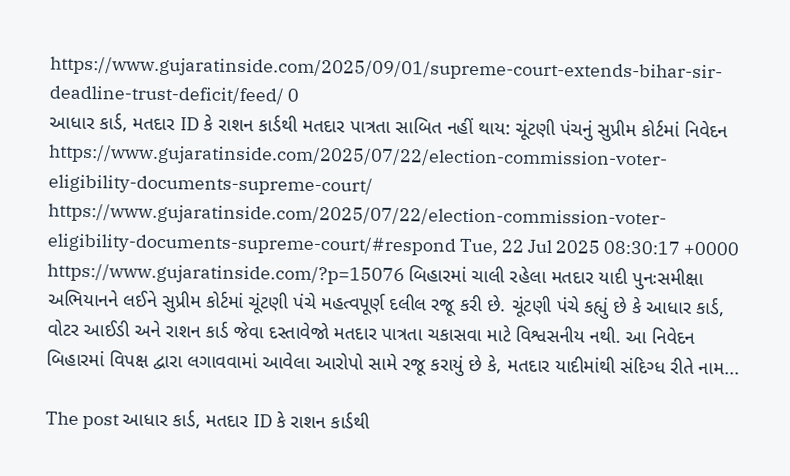https://www.gujaratinside.com/2025/09/01/supreme-court-extends-bihar-sir-deadline-trust-deficit/feed/ 0
આધાર કાર્ડ, મતદાર ID કે રાશન કાર્ડથી મતદાર પાત્રતા સાબિત નહીં થાય: ચૂંટણી પંચનું સુપ્રીમ કોર્ટમાં નિવેદન https://www.gujaratinside.com/2025/07/22/election-commission-voter-eligibility-documents-supreme-court/ https://www.gujaratinside.com/2025/07/22/election-commission-voter-eligibility-documents-supreme-court/#respond Tue, 22 Jul 2025 08:30:17 +0000 https://www.gujaratinside.com/?p=15076 બિહારમાં ચાલી રહેલા મતદાર યાદી પુનઃસમીક્ષા અભિયાનને લઈને સુપ્રીમ કોર્ટમાં ચૂંટણી પંચે મહત્વપૂર્ણ દલીલ રજૂ કરી છે. ચૂંટણી પંચે કહ્યું છે કે આધાર કાર્ડ, વોટર આઈડી અને રાશન કાર્ડ જેવા દસ્તાવેજો મતદાર પાત્રતા ચકાસવા માટે વિશ્વસનીય નથી. આ નિવેદન બિહારમાં વિપક્ષ દ્વારા લગાવવામાં આવેલા આરોપો સામે રજૂ કરાયું છે કે, મતદાર યાદીમાંથી સંદિગ્ધ રીતે નામ...

The post આધાર કાર્ડ, મતદાર ID કે રાશન કાર્ડથી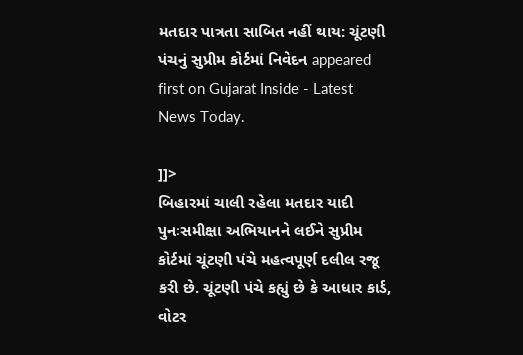મતદાર પાત્રતા સાબિત નહીં થાય: ચૂંટણી પંચનું સુપ્રીમ કોર્ટમાં નિવેદન appeared first on Gujarat Inside - Latest News Today.

]]>
બિહારમાં ચાલી રહેલા મતદાર યાદી પુનઃસમીક્ષા અભિયાનને લઈને સુપ્રીમ કોર્ટમાં ચૂંટણી પંચે મહત્વપૂર્ણ દલીલ રજૂ કરી છે. ચૂંટણી પંચે કહ્યું છે કે આધાર કાર્ડ, વોટર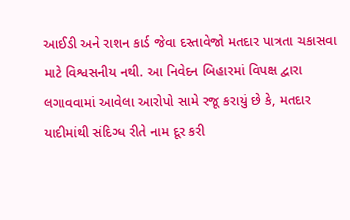આઈડી અને રાશન કાર્ડ જેવા દસ્તાવેજો મતદાર પાત્રતા ચકાસવા માટે વિશ્વસનીય નથી. આ નિવેદન બિહારમાં વિપક્ષ દ્વારા લગાવવામાં આવેલા આરોપો સામે રજૂ કરાયું છે કે, મતદાર યાદીમાંથી સંદિગ્ધ રીતે નામ દૂર કરી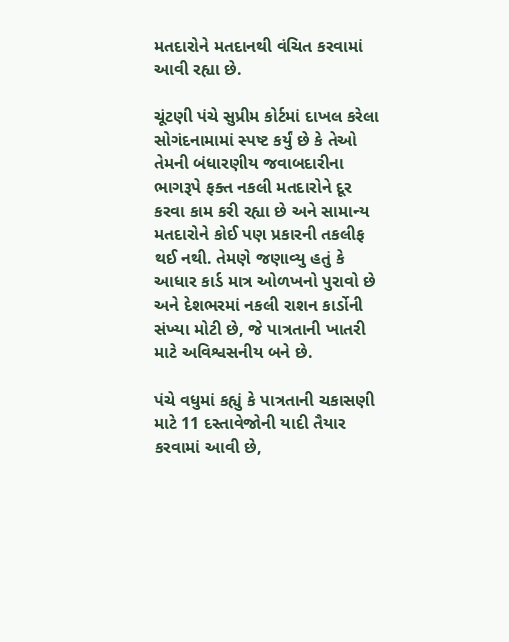મતદારોને મતદાનથી વંચિત કરવામાં આવી રહ્યા છે.

ચૂંટણી પંચે સુપ્રીમ કોર્ટમાં દાખલ કરેલા સોગંદનામામાં સ્પષ્ટ કર્યું છે કે તેઓ તેમની બંધારણીય જવાબદારીના ભાગરૂપે ફક્ત નકલી મતદારોને દૂર કરવા કામ કરી રહ્યા છે અને સામાન્ય મતદારોને કોઈ પણ પ્રકારની તકલીફ થઈ નથી. તેમણે જણાવ્યુ હતું કે આધાર કાર્ડ માત્ર ઓળખનો પુરાવો છે અને દેશભરમાં નકલી રાશન કાર્ડોની સંખ્યા મોટી છે, જે પાત્રતાની ખાતરી માટે અવિશ્વસનીય બને છે.

પંચે વધુમાં કહ્યું કે પાત્રતાની ચકાસણી માટે 11 દસ્તાવેજોની યાદી તૈયાર કરવામાં આવી છે,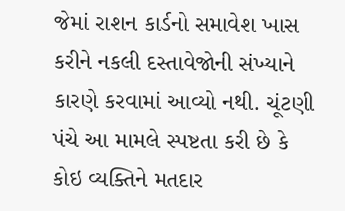જેમાં રાશન કાર્ડનો સમાવેશ ખાસ કરીને નકલી દસ્તાવેજોની સંખ્યાને કારણે કરવામાં આવ્યો નથી. ચૂંટણી પંચે આ મામલે સ્પષ્ટતા કરી છે કે કોઇ વ્યક્તિને મતદાર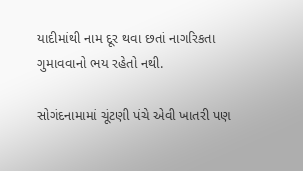યાદીમાંથી નામ દૂર થવા છતાં નાગરિકતા ગુમાવવાનો ભય રહેતો નથી.

સોગંદનામામાં ચૂંટણી પંચે એવી ખાતરી પણ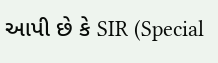આપી છે કે SIR (Special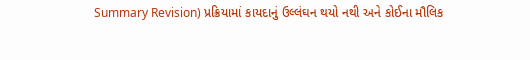Summary Revision) પ્રક્રિયામાં કાયદાનું ઉલ્લંઘન થયો નથી અને કોઈના મૌલિક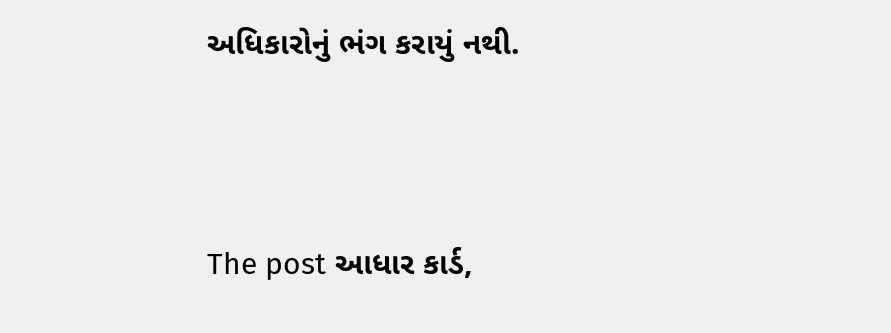અધિકારોનું ભંગ કરાયું નથી.




The post આધાર કાર્ડ,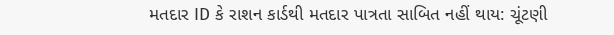મતદાર ID કે રાશન કાર્ડથી મતદાર પાત્રતા સાબિત નહીં થાય: ચૂંટણી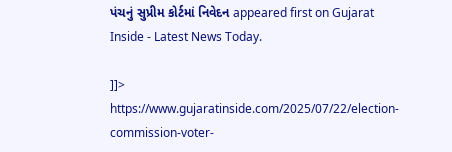પંચનું સુપ્રીમ કોર્ટમાં નિવેદન appeared first on Gujarat Inside - Latest News Today.

]]>
https://www.gujaratinside.com/2025/07/22/election-commission-voter-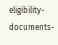eligibility-documents-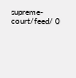supreme-court/feed/ 0